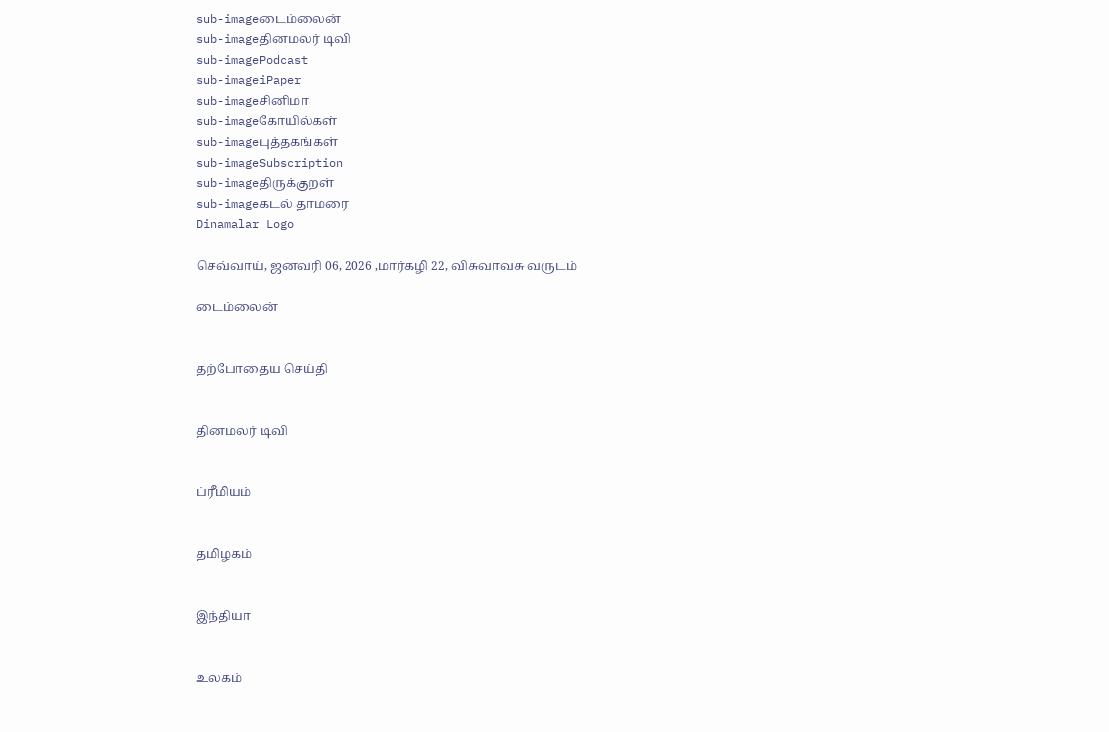sub-imageடைம்லைன்
sub-imageதினமலர் டிவி
sub-imagePodcast
sub-imageiPaper
sub-imageசினிமா
sub-imageகோயில்கள்
sub-imageபுத்தகங்கள்
sub-imageSubscription
sub-imageதிருக்குறள்
sub-imageகடல் தாமரை
Dinamalar Logo

செவ்வாய், ஜனவரி 06, 2026 ,மார்கழி 22, விசுவாவசு வருடம்

டைம்லைன்


தற்போதைய செய்தி


தினமலர் டிவி


ப்ரீமியம்


தமிழகம்


இந்தியா


உலகம்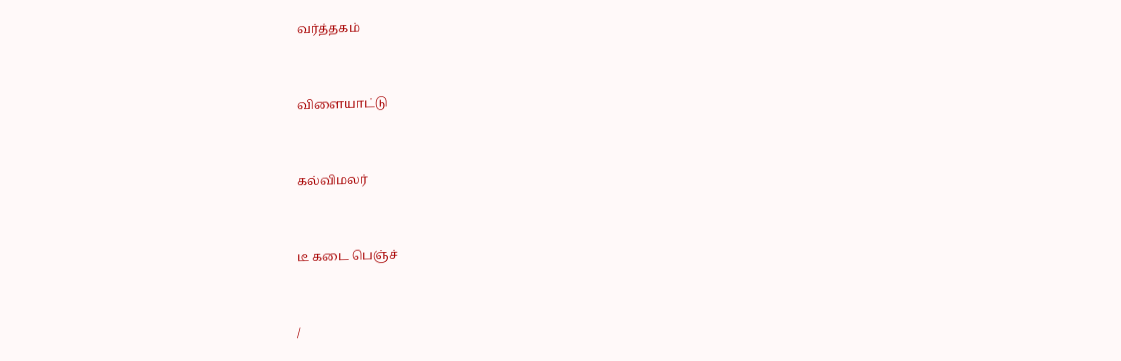வர்த்தகம்


விளையாட்டு


கல்விமலர்


டீ கடை பெஞ்ச்


/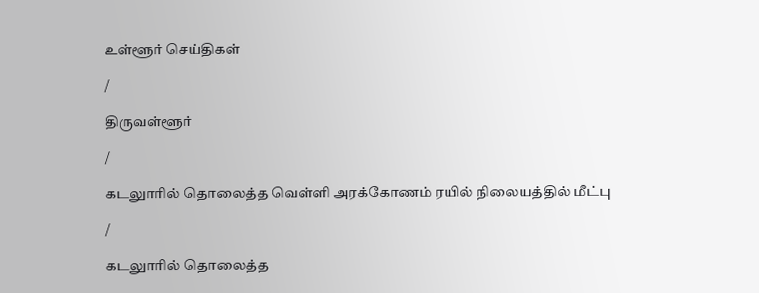உள்ளூர் செய்திகள்

/

திருவள்ளூர்

/

கடலுாரில் தொலைத்த வெள்ளி அரக்கோணம் ரயில் நிலையத்தில் மீட்பு

/

கடலுாரில் தொலைத்த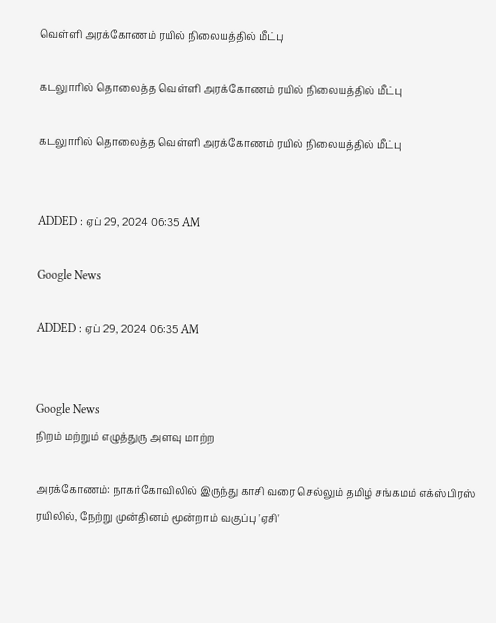வெள்ளி அரக்கோணம் ரயில் நிலையத்தில் மீட்பு

கடலுாரில் தொலைத்த வெள்ளி அரக்கோணம் ரயில் நிலையத்தில் மீட்பு

கடலுாரில் தொலைத்த வெள்ளி அரக்கோணம் ரயில் நிலையத்தில் மீட்பு


ADDED : ஏப் 29, 2024 06:35 AM

Google News

ADDED : ஏப் 29, 2024 06:35 AM


Google News
நிறம் மற்றும் எழுத்துரு அளவு மாற்ற

அரக்கோணம்: நாகர்கோவிலில் இருந்து காசி வரை செல்லும் தமிழ் சங்கமம் எக்ஸ்பிரஸ் ரயிலில், நேற்று முன்தினம் மூன்றாம் வகுப்பு 'ஏசி'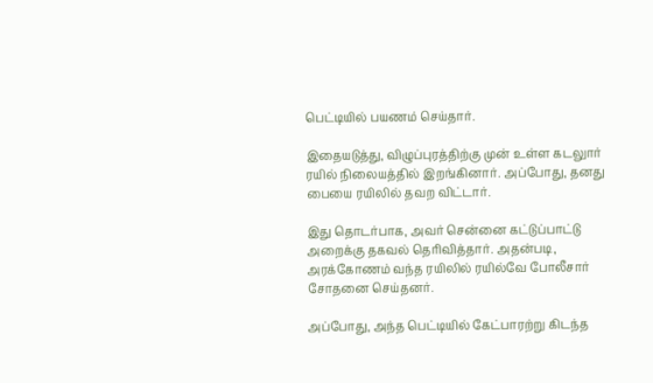பெட்டியில் பயணம் செய்தார்.

இதையடுத்து, விழுப்புரத்திற்கு முன் உள்ள கடலுார் ரயில் நிலையத்தில் இறங்கினார். அப்போது, தனது பையை ரயிலில் தவற விட்டார்.

இது தொடர்பாக, அவர் சென்னை கட்டுப்பாட்டு அறைக்கு தகவல் தெரிவித்தார். அதன்படி, அரக்கோணம் வந்த ரயிலில் ரயில்வே போலீசார் சோதனை செய்தனர்.

அப்போது, அந்த பெட்டியில் கேட்பாரற்று கிடந்த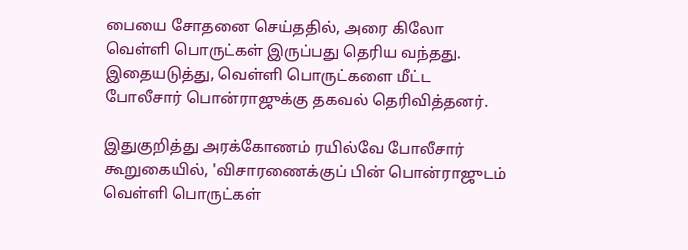பையை சோதனை செய்ததில், அரை கிலோ வெள்ளி பொருட்கள் இருப்பது தெரிய வந்தது. இதையடுத்து, வெள்ளி பொருட்களை மீட்ட போலீசார் பொன்ராஜுக்கு தகவல் தெரிவித்தனர்.

இதுகுறித்து அரக்கோணம் ரயில்வே போலீசார் கூறுகையில், 'விசாரணைக்குப் பின் பொன்ராஜுடம் வெள்ளி பொருட்கள்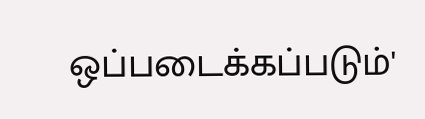ஒப்படைக்கப்படும்'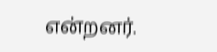என்றனர்.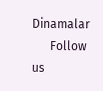Dinamalar
      Follow us